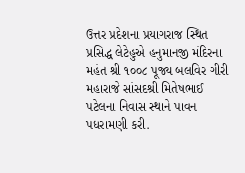ઉત્તર પ્રદેશના પ્રયાગરાજ સ્થિત પ્રસિદ્ધ લેટેહુએ હનુમાનજી મંદિરના મહંત શ્રી ૧૦૦૮ પૂજ્ય બલવિર ગીરી મહારાજે સાંસદશ્રી મિતેષભાઈ પટેલના નિવાસ સ્થાને પાવન પધરામણી કરી.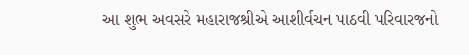આ શુભ અવસરે મહારાજશ્રીએ આશીર્વચન પાઠવી પરિવારજનો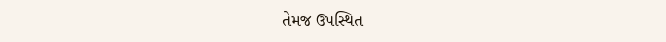તેમજ ઉપસ્થિત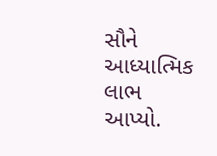સૌને આધ્યાત્મિક લાભ આપ્યો.